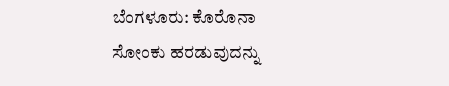ಬೆಂಗಳೂರು: ಕೊರೊನಾ ಸೋಂಕು ಹರಡುವುದನ್ನು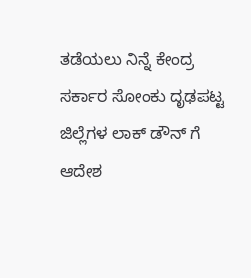ತಡೆಯಲು ನಿನ್ನೆ ಕೇಂದ್ರ ಸರ್ಕಾರ ಸೋಂಕು ದೃಢಪಟ್ಟ ಜಿಲ್ಲೆಗಳ ಲಾಕ್ ಡೌನ್ ಗೆ ಆದೇಶ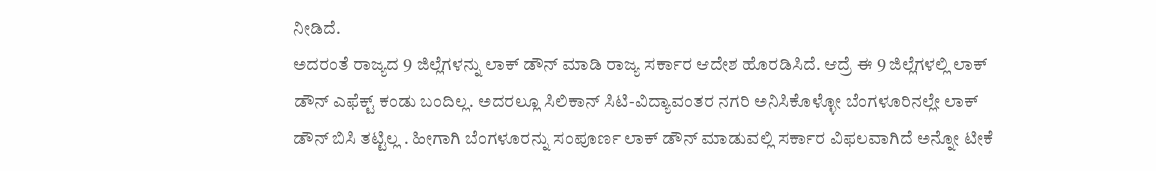ನೀಡಿದೆ.
ಅದರಂತೆ ರಾಜ್ಯದ 9 ಜಿಲ್ಲೆಗಳನ್ನು ಲಾಕ್ ಡೌನ್ ಮಾಡಿ ರಾಜ್ಯ ಸರ್ಕಾರ ಆದೇಶ ಹೊರಡಿಸಿದೆ. ಆದ್ರೆ ಈ 9 ಜಿಲ್ಲೆಗಳಲ್ಲಿ ಲಾಕ್ ಡೌನ್ ಎಫೆಕ್ಟ್ ಕಂಡು ಬಂದಿಲ್ಲ. ಅದರಲ್ಲೂ ಸಿಲಿಕಾನ್ ಸಿಟಿ-ವಿದ್ಯಾವಂತರ ನಗರಿ ಅನಿಸಿಕೊಳ್ಳೋ ಬೆಂಗಳೂರಿನಲ್ಲೇ ಲಾಕ್ ಡೌನ್ ಬಿಸಿ ತಟ್ಟಿಲ್ಲ . ಹೀಗಾಗಿ ಬೆಂಗಳೂರನ್ನು ಸಂಪೂರ್ಣ ಲಾಕ್ ಡೌನ್ ಮಾಡುವಲ್ಲಿ ಸರ್ಕಾರ ವಿಫಲವಾಗಿದೆ ಅನ್ನೋ ಟೀಕೆ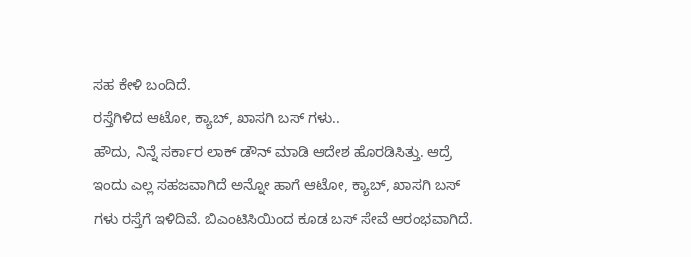ಸಹ ಕೇಳಿ ಬಂದಿದೆ.
ರಸ್ತೆಗಿಳಿದ ಆಟೋ, ಕ್ಯಾಬ್, ಖಾಸಗಿ ಬಸ್ ಗಳು..
ಹೌದು, ನಿನ್ನೆ ಸರ್ಕಾರ ಲಾಕ್ ಡೌನ್ ಮಾಡಿ ಆದೇಶ ಹೊರಡಿಸಿತ್ತು. ಆದ್ರೆ ಇಂದು ಎಲ್ಲ ಸಹಜವಾಗಿದೆ ಅನ್ನೋ ಹಾಗೆ ಆಟೋ, ಕ್ಯಾಬ್, ಖಾಸಗಿ ಬಸ್ ಗಳು ರಸ್ತೆಗೆ ಇಳಿದಿವೆ. ಬಿಎಂಟಿಸಿಯಿಂದ ಕೂಡ ಬಸ್ ಸೇವೆ ಆರಂಭವಾಗಿದೆ.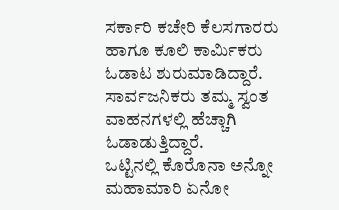ಸರ್ಕಾರಿ ಕಚೇರಿ ಕೆಲಸಗಾರರು ಹಾಗೂ ಕೂಲಿ ಕಾರ್ಮಿಕರು ಓಡಾಟ ಶುರುಮಾಡಿದ್ದಾರೆ. ಸಾರ್ವಜನಿಕರು ತಮ್ಮ ಸ್ವಂತ ವಾಹನಗಳಲ್ಲಿ ಹೆಚ್ಚಾಗಿ ಓಡಾಡುತ್ತಿದ್ದಾರೆ.
ಒಟ್ಟಿನಲ್ಲಿ ಕೊರೊನಾ ಅನ್ನೋ ಮಹಾಮಾರಿ ಏನೋ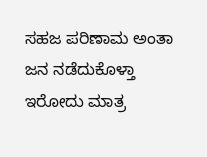ಸಹಜ ಪರಿಣಾಮ ಅಂತಾ ಜನ ನಡೆದುಕೊಳ್ತಾ ಇರೋದು ಮಾತ್ರ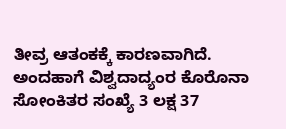ತೀವ್ರ ಆತಂಕಕ್ಕೆ ಕಾರಣವಾಗಿದೆ. ಅಂದಹಾಗೆ ವಿಶ್ವದಾದ್ಯಂರ ಕೊರೊನಾ ಸೋಂಕಿತರ ಸಂಖ್ಯೆ 3 ಲಕ್ಷ 37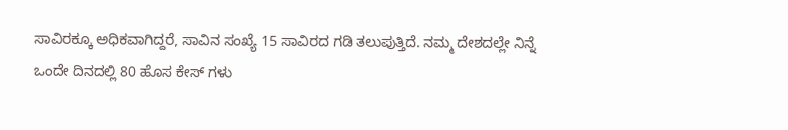ಸಾವಿರಕ್ಕೂ ಅಧಿಕವಾಗಿದ್ದರೆ, ಸಾವಿನ ಸಂಖ್ಯೆ 15 ಸಾವಿರದ ಗಡಿ ತಲುಪುತ್ತಿದೆ. ನಮ್ಮ ದೇಶದಲ್ಲೇ ನಿನ್ನೆ ಒಂದೇ ದಿನದಲ್ಲಿ 80 ಹೊಸ ಕೇಸ್ ಗಳು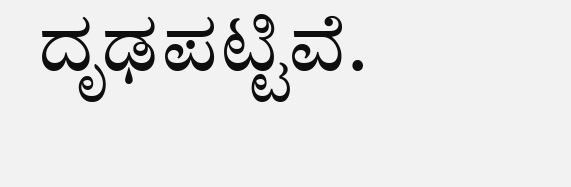ದೃಢಪಟ್ಟಿವೆ.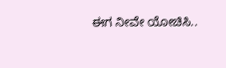ಈಗ ನೀವೇ ಯೋಚಿಸಿ..